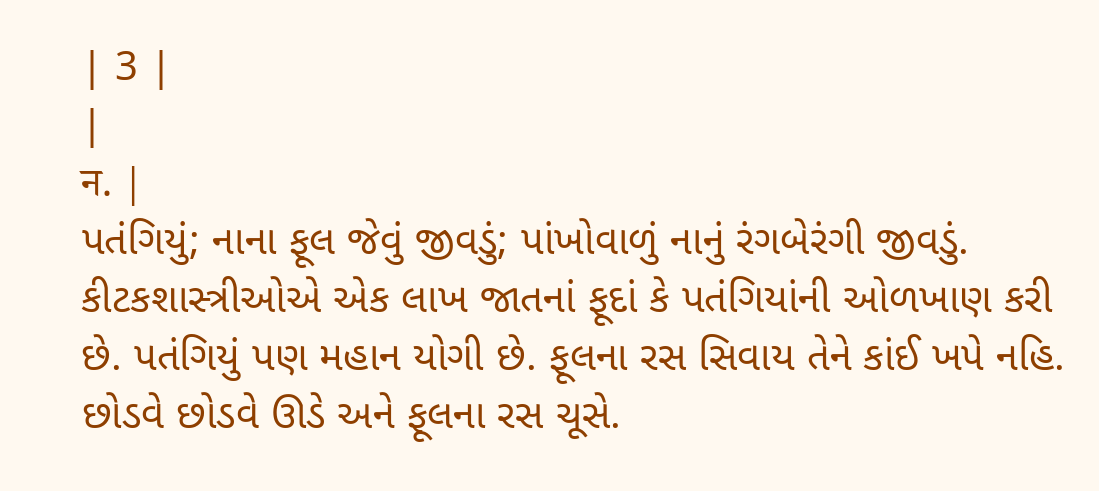| 3 |
|
न. |
પતંગિયું; નાના ફૂલ જેવું જીવડું; પાંખોવાળું નાનું રંગબેરંગી જીવડું. કીટકશાસ્ત્રીઓએ એક લાખ જાતનાં ફૂદાં કે પતંગિયાંની ઓળખાણ કરી છે. પતંગિયું પણ મહાન યોગી છે. ફૂલના રસ સિવાય તેને કાંઈ ખપે નહિ. છોડવે છોડવે ઊડે અને ફૂલના રસ ચૂસે.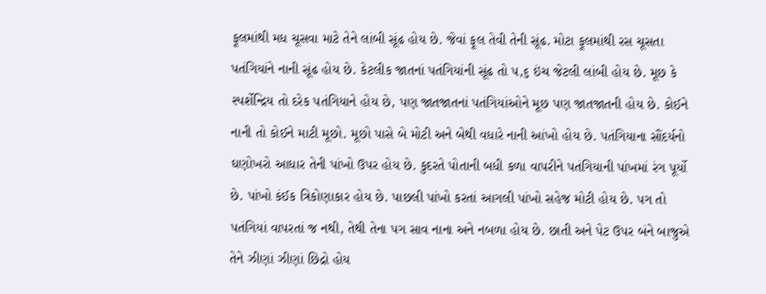ફૂલમાંથી મધ ચૂસવા માટે તેને લાંબી સૂંઢ હોય છે. જેવાં ફૂલ તેવી તેની સૂંઢ. મોટા ફૂલમાંથી રસ ચૂસતા પતંગિયાંને નાની સૂંઢ હોય છે. કેટલીક જાતનાં પતંગિયાંની સૂંઢ તો ૫,૬ ઇંચ જેટલી લાંબી હોય છે. મૂછ કે સ્પર્શેન્દ્રિય તો દરેક પતંગિયાને હોય છે, પણ જાતજાતનાં પતંગિયાંઓને મૂછ પણ જાતજાતની હોય છે. કોઈને નાની તો કોઈને માટી મૂછો. મૂછો પાસે બે મોટી અને બેથી વધારે નાની આંખો હોય છે. પતંગિયાના સૌંદર્યનો ઘણોખરો આધાર તેની પાંખો ઉપર હોય છે. કુદરતે પોતાની બધી કળા વાપરીને પતંગિયાની પાંખમાં રંગ પૂર્યો છે. પાંખો કંઈક ત્રિકોણાકાર હોય છે. પાછલી પાંખો કરતાં આગલી પાંખો સહેજ મોટી હોય છે. પગ તો પતંગિયાં વાપરતાં જ નથી, તેથી તેના પગ સાવ નાના અને નબળા હોય છે. છાતી અને પેટ ઉપર બંને બાજુએ તેને ઝીણાં ઝીણાં છિદ્રો હોય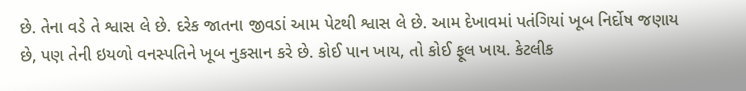છે. તેના વડે તે શ્વાસ લે છે. દરેક જાતના જીવડાં આમ પેટથી શ્વાસ લે છે. આમ દેખાવમાં પતંગિયાં ખૂબ નિર્દોષ જણાય છે, પણ તેની ઇયળો વનસ્પતિને ખૂબ નુકસાન કરે છે. કોઈ પાન ખાય, તો કોઈ ફૂલ ખાય. કેટલીક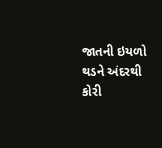જાતની ઇયળો થડને અંદરથી કોરી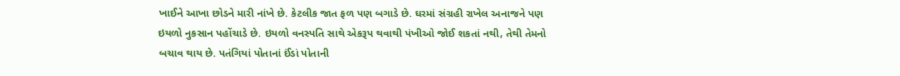ખાઈને આખા છોડને મારી નાંખે છે. કેટલીક જાત ફળ પણ બગાડે છે. ઘરમાં સંગ્રહી રાખેલ અનાજને પણ ઇયળો નુકસાન પહોંચાડે છે. ઇયળો વનસ્પતિ સાથે એકરૂપ થવાથી પંખીઓ જોઈ શકતાં નથી, તેથી તેમનો બચાવ થાય છે. પતંગિયાં પોતાનાં ઈંડાં પોતાની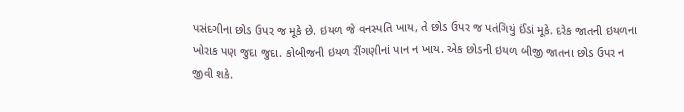પસંદગીના છોડ ઉપર જ મૂકે છે. ઇયળ જે વનસ્પતિ ખાય, તે છોડ ઉપર જ પતંગિયું ઈંડાં મૂકે. દરેક જાતની ઇયળના ખોરાક પણ જુદા જુદા. કોબીજની ઇયળ રીંગણીનાં પાન ન ખાય. એક છોડની ઇયળ બીજી જાતના છોડ ઉપર ન જીવી શકે.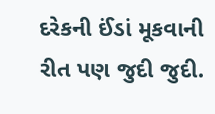દરેકની ઈંડાં મૂકવાની રીત પણ જુદી જુદી.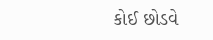કોઈ છોડવે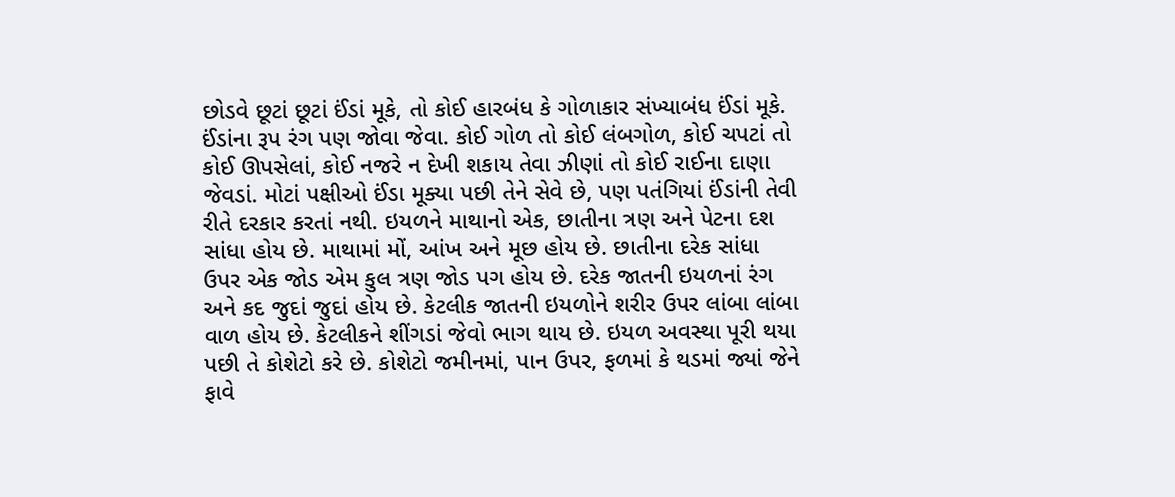છોડવે છૂટાં છૂટાં ઈંડાં મૂકે, તો કોઈ હારબંધ કે ગોળાકાર સંખ્યાબંધ ઈંડાં મૂકે. ઈંડાંના રૂપ રંગ પણ જોવા જેવા. કોઈ ગોળ તો કોઈ લંબગોળ, કોઈ ચપટાં તો કોઈ ઊપસેલાં, કોઈ નજરે ન દેખી શકાય તેવા ઝીણાં તો કોઈ રાઈના દાણા જેવડાં. મોટાં પક્ષીઓ ઈંડા મૂક્યા પછી તેને સેવે છે, પણ પતંગિયાં ઈંડાંની તેવી રીતે દરકાર કરતાં નથી. ઇયળને માથાનો એક, છાતીના ત્રણ અને પેટના દશ સાંધા હોય છે. માથામાં મોં, આંખ અને મૂછ હોય છે. છાતીના દરેક સાંધા ઉપર એક જોડ એમ કુલ ત્રણ જોડ પગ હોય છે. દરેક જાતની ઇયળનાં રંગ અને કદ જુદાં જુદાં હોય છે. કેટલીક જાતની ઇયળોને શરીર ઉપર લાંબા લાંબા વાળ હોય છે. કેટલીકને શીંગડાં જેવો ભાગ થાય છે. ઇયળ અવસ્થા પૂરી થયા પછી તે કોશેટો કરે છે. કોશેટો જમીનમાં, પાન ઉપર, ફળમાં કે થડમાં જ્યાં જેને ફાવે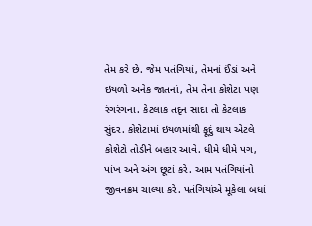તેમ કરે છે. જેમ પતંગિયાં, તેમનાં ઈંડાં અને ઇયળો અનેક જાતનાં, તેમ તેના કોશેટા પણ રંગરંગના. કેટલાક તદૃન સાદા તો કેટલાક સુંદર. કોશેટામાં ઇયળમાંથી ફૂદું થાય એટલે કોશેટો તોડીને બહાર આવે. ધીમે ધીમે પગ, પાંખ અને અંગ છૂટાં કરે. આમ પતંગિયાંનો જીવનક્રમ ચાલ્યા કરે. પતંગિયાંએ મૂકેલા બધાં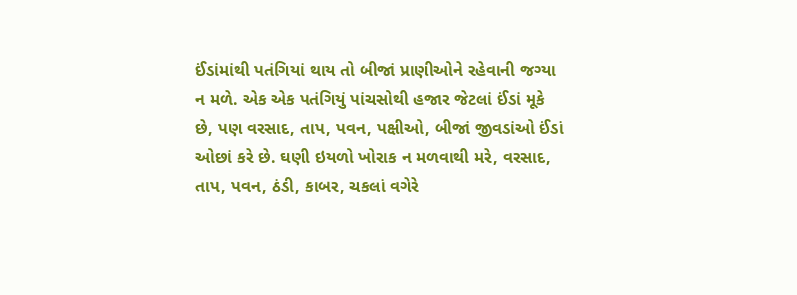ઈંડાંમાંથી પતંગિયાં થાય તો બીજાં પ્રાણીઓને રહેવાની જગ્યા ન મળે. એક એક પતંગિયું પાંચસોથી હજાર જેટલાં ઈંડાં મૂકે છે, પણ વરસાદ, તાપ, પવન, પક્ષીઓ, બીજાં જીવડાંઓ ઈંડાં ઓછાં કરે છે. ઘણી ઇયળો ખોરાક ન મળવાથી મરે, વરસાદ, તાપ, પવન, ઠંડી, કાબર, ચકલાં વગેરે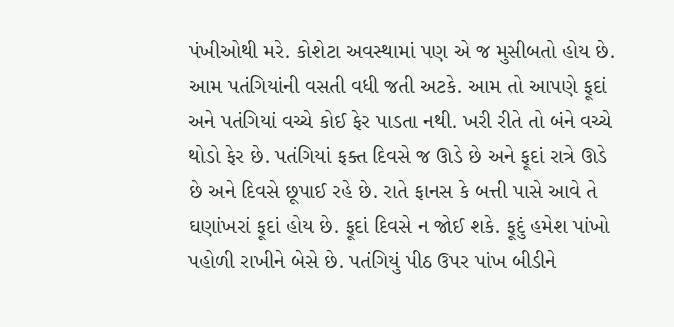પંખીઓથી મરે. કોશેટા અવસ્થામાં પણ એ જ મુસીબતો હોય છે. આમ પતંગિયાંની વસતી વધી જતી અટકે. આમ તો આપણે ફૂદાં અને પતંગિયાં વચ્ચે કોઈ ફેર પાડતા નથી. ખરી રીતે તો બંને વચ્ચે થોડો ફેર છે. પતંગિયાં ફક્ત દિવસે જ ઊડે છે અને ફૂદાં રાત્રે ઊડે છે અને દિવસે છૂપાઈ રહે છે. રાતે ફાનસ કે બત્તી પાસે આવે તે ઘણાંખરાં ફૂદાં હોય છે. ફૂદાં દિવસે ન જોઈ શકે. ફૂદું હમેશ પાંખો પહોળી રાખીને બેસે છે. પતંગિયું પીઠ ઉપર પાંખ બીડીને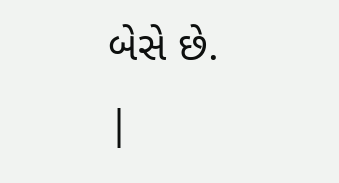બેસે છે.
|